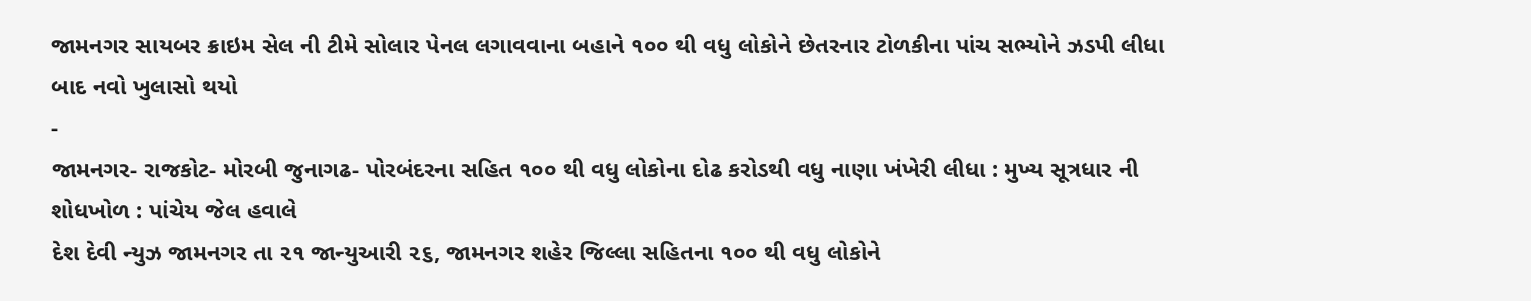જામનગર સાયબર ક્રાઇમ સેલ ની ટીમે સોલાર પેનલ લગાવવાના બહાને ૧૦૦ થી વધુ લોકોને છેતરનાર ટોળકીના પાંચ સભ્યોને ઝડપી લીધા બાદ નવો ખુલાસો થયો
-
જામનગર- રાજકોટ- મોરબી જુનાગઢ- પોરબંદરના સહિત ૧૦૦ થી વધુ લોકોના દોઢ કરોડથી વધુ નાણા ખંખેરી લીધા : મુખ્ય સૂત્રધાર ની શોધખોળ : પાંચેય જેલ હવાલે
દેશ દેવી ન્યુઝ જામનગર તા ૨૧ જાન્યુઆરી ૨૬, જામનગર શહેર જિલ્લા સહિતના ૧૦૦ થી વધુ લોકોને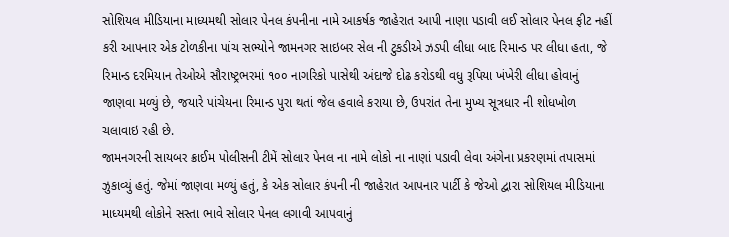સોશિયલ મીડિયાના માધ્યમથી સોલાર પેનલ કંપનીના નામે આકર્ષક જાહેરાત આપી નાણા પડાવી લઈ સોલાર પેનલ ફીટ નહીં કરી આપનાર એક ટોળકીના પાંચ સભ્યોને જામનગર સાઇબર સેલ ની ટુકડીએ ઝડપી લીધા બાદ રિમાન્ડ પર લીધા હતા, જે રિમાન્ડ દરમિયાન તેઓએ સૌરાષ્ટ્રભરમાં ૧૦૦ નાગરિકો પાસેથી અંદાજે દોઢ કરોડથી વધુ રૂપિયા ખંખેરી લીધા હોવાનું જાણવા મળ્યું છે, જયારે પાંચેયના રિમાન્ડ પુરા થતાં જેલ હવાલે કરાયા છે, ઉપરાંત તેના મુખ્ય સૂત્રધાર ની શોધખોળ ચલાવાઇ રહી છે.
જામનગરની સાયબર ક્રાઈમ પોલીસની ટીમેં સોલાર પેનલ ના નામે લોકો ના નાણાં પડાવી લેવા અંગેના પ્રકરણમાં તપાસમાં ઝુકાવ્યું હતું. જેમાં જાણવા મળ્યું હતું, કે એક સોલાર કંપની ની જાહેરાત આપનાર પાર્ટી કે જેઓ દ્વારા સોશિયલ મીડિયાના માધ્યમથી લોકોને સસ્તા ભાવે સોલાર પેનલ લગાવી આપવાનું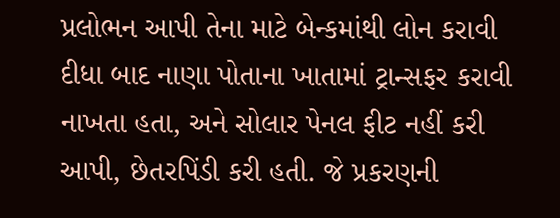પ્રલોભન આપી તેના માટે બેન્કમાંથી લોન કરાવી દીધા બાદ નાણા પોતાના ખાતામાં ટ્રાન્સફર કરાવી નાખતા હતા, અને સોલાર પેનલ ફીટ નહીં કરી આપી, છેતરપિંડી કરી હતી. જે પ્રકરણની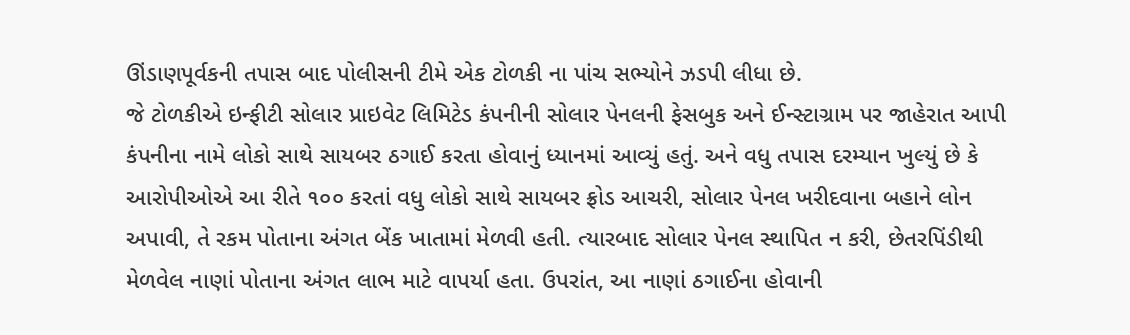ઊંડાણપૂર્વકની તપાસ બાદ પોલીસની ટીમે એક ટોળકી ના પાંચ સભ્યોને ઝડપી લીધા છે.
જે ટોળકીએ ઇન્ફીટી સોલાર પ્રાઇવેટ લિમિટેડ કંપનીની સોલાર પેનલની ફેસબુક અને ઈન્સ્ટાગ્રામ પર જાહેરાત આપી કંપનીના નામે લોકો સાથે સાયબર ઠગાઈ કરતા હોવાનું ધ્યાનમાં આવ્યું હતું. અને વધુ તપાસ દરમ્યાન ખુલ્યું છે કે આરોપીઓએ આ રીતે ૧૦૦ કરતાં વધુ લોકો સાથે સાયબર ફ્રોડ આચરી, સોલાર પેનલ ખરીદવાના બહાને લોન અપાવી, તે રકમ પોતાના અંગત બેંક ખાતામાં મેળવી હતી. ત્યારબાદ સોલાર પેનલ સ્થાપિત ન કરી, છેતરપિંડીથી મેળવેલ નાણાં પોતાના અંગત લાભ માટે વાપર્યા હતા. ઉપરાંત, આ નાણાં ઠગાઈના હોવાની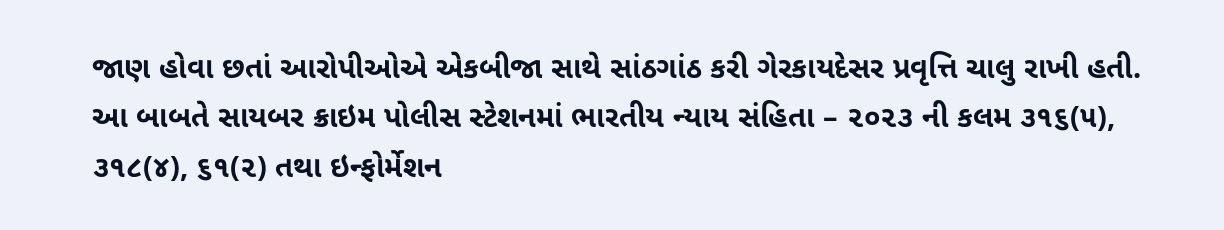જાણ હોવા છતાં આરોપીઓએ એકબીજા સાથે સાંઠગાંઠ કરી ગેરકાયદેસર પ્રવૃત્તિ ચાલુ રાખી હતી.
આ બાબતે સાયબર ક્રાઇમ પોલીસ સ્ટેશનમાં ભારતીય ન્યાય સંહિતા – ૨૦૨૩ ની કલમ ૩૧૬(૫), ૩૧૮(૪), ૬૧(૨) તથા ઇન્ફોર્મેશન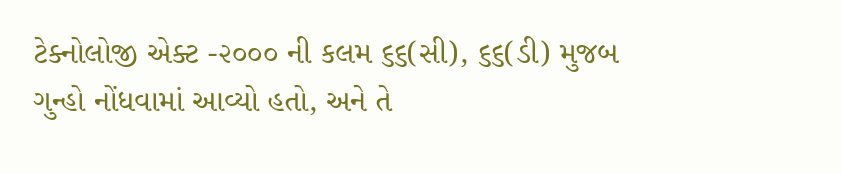ટેક્નોલોજી એક્ટ -૨૦૦૦ ની કલમ ૬૬(સી), ૬૬(ડી) મુજબ ગુન્હો નોંધવામાં આવ્યો હતો, અને તે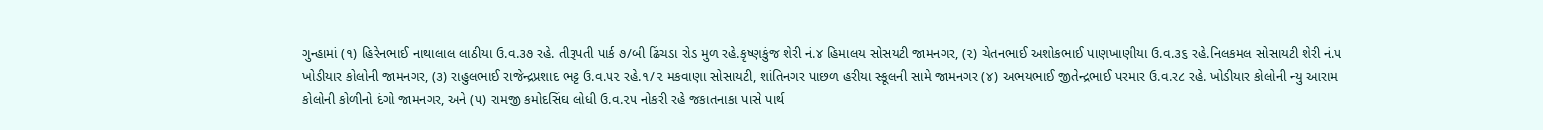ગુન્હામાં (૧) હિરેનભાઈ નાથાલાલ લાઠીયા ઉ.વ.૩૭ રહે. તીરૂપતી પાર્ક ૭/બી ઢિંચડા રોડ મુળ રહે.કૃષ્ણકુંજ શેરી નં.૪ હિમાલય સોસયટી જામનગર, (૨) ચેતનભાઈ અશોકભાઈ પાણખાણીયા ઉ.વ.૩૬ રહે.નિલકમલ સોસાયટી શેરી નં.૫ ખોડીયાર કોલોની જામનગર, (૩) રાહુલભાઈ રાજેન્દ્રપ્રશાદ ભટ્ટ ઉ.વ.૫૨ રહે.૧/૨ મકવાણા સોસાયટી, શાંતિનગર પાછળ હરીયા સ્કૂલની સામે જામનગર (૪) અભયભાઈ જીતેન્દ્રભાઈ પરમાર ઉ.વ.ર૮ રહે. ખોડીયાર કોલોની ન્યુ આરામ કોલોની કોળીનો દંગો જામનગર, અને (૫) રામજી કમોદસિંઘ લોધી ઉ.વ.૨૫ નોકરી રહે જકાતનાકા પાસે પાર્થ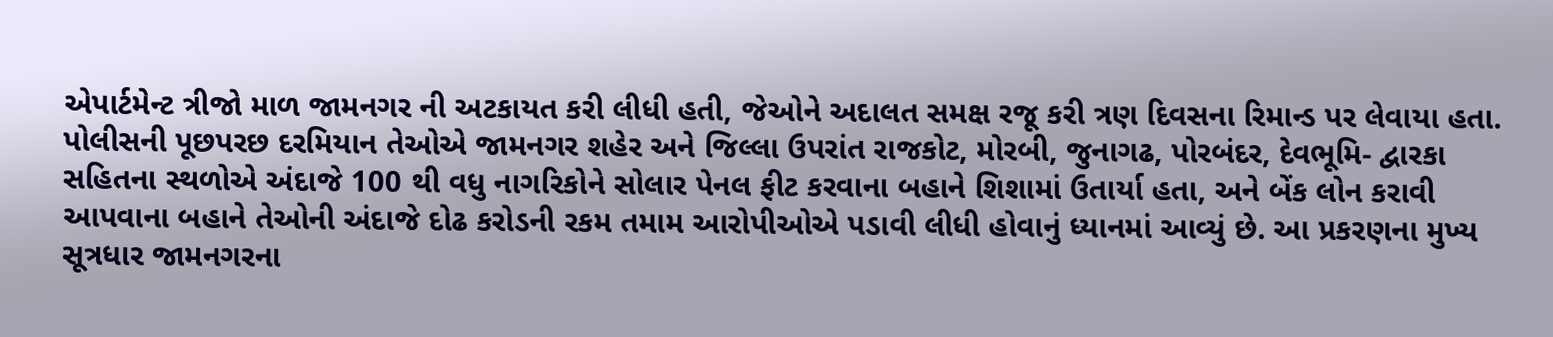એપાર્ટમેન્ટ ત્રીજો માળ જામનગર ની અટકાયત કરી લીધી હતી, જેઓને અદાલત સમક્ષ રજૂ કરી ત્રણ દિવસના રિમાન્ડ પર લેવાયા હતા.
પોલીસની પૂછપરછ દરમિયાન તેઓએ જામનગર શહેર અને જિલ્લા ઉપરાંત રાજકોટ, મોરબી, જુનાગઢ, પોરબંદર, દેવભૂમિ- દ્વારકા સહિતના સ્થળોએ અંદાજે 100 થી વધુ નાગરિકોને સોલાર પેનલ ફીટ કરવાના બહાને શિશામાં ઉતાર્યા હતા, અને બેંક લોન કરાવી આપવાના બહાને તેઓની અંદાજે દોઢ કરોડની રકમ તમામ આરોપીઓએ પડાવી લીધી હોવાનું ધ્યાનમાં આવ્યું છે. આ પ્રકરણના મુખ્ય સૂત્રધાર જામનગરના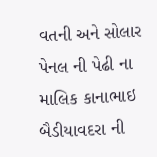વતની અને સોલાર પેનલ ની પેઢી ના માલિક કાનાભાઇ બૈડીયાવદરા ની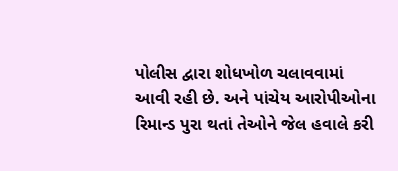પોલીસ દ્વારા શોધખોળ ચલાવવામાં આવી રહી છે. અને પાંચેય આરોપીઓના રિમાન્ડ પુરા થતાં તેઓને જેલ હવાલે કરી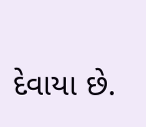દેવાયા છે.